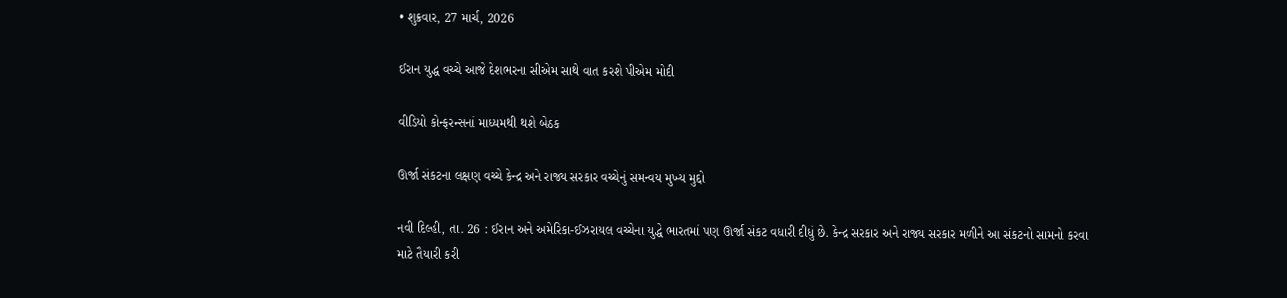• શુક્રવાર, 27 માર્ચ, 2026

ઈરાન યુદ્ધ વચ્ચે આજે દેશભરના સીએમ સાથે વાત કરશે પીએમ મોદી

વીડિયો કોન્ફરન્સનાં માધ્યમથી થશે બેઠક

ઊર્જા સંકટના લક્ષણ વચ્ચે કેન્દ્ર અને રાજ્ય સરકાર વચ્ચેનું સમન્વય મુખ્ય મુદ્દો

નવી દિલ્હી, તા. 26 : ઈરાન અને અમેરિકા-ઈઝરાયલ વચ્ચેના યુદ્ધે ભારતમાં પણ ઊર્જા સંકટ વધારી દીધું છે. કેન્દ્ર સરકાર અને રાજ્ય સરકાર મળીને આ સંકટનો સામનો કરવા માટે તૈયારી કરી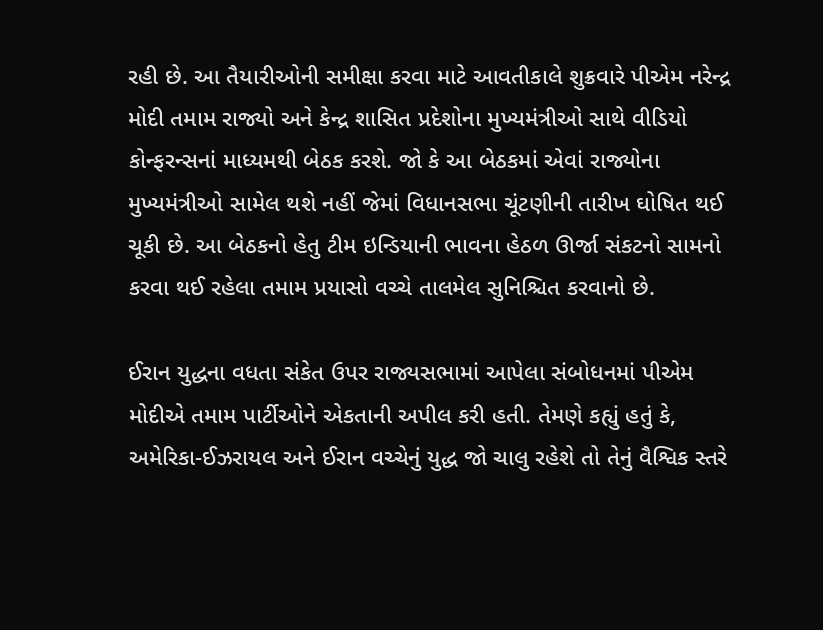રહી છે. આ તૈયારીઓની સમીક્ષા કરવા માટે આવતીકાલે શુક્રવારે પીએમ નરેન્દ્ર મોદી તમામ રાજ્યો અને કેન્દ્ર શાસિત પ્રદેશોના મુખ્યમંત્રીઓ સાથે વીડિયો કોન્ફરન્સનાં માધ્યમથી બેઠક કરશે. જો કે આ બેઠકમાં એવાં રાજ્યોના મુખ્યમંત્રીઓ સામેલ થશે નહીં જેમાં વિધાનસભા ચૂંટણીની તારીખ ઘોષિત થઈ ચૂકી છે. આ બેઠકનો હેતુ ટીમ ઇન્ડિયાની ભાવના હેઠળ ઊર્જા સંકટનો સામનો કરવા થઈ રહેલા તમામ પ્રયાસો વચ્ચે તાલમેલ સુનિશ્ચિત કરવાનો છે.

ઈરાન યુદ્ધના વધતા સંકેત ઉપર રાજ્યસભામાં આપેલા સંબોધનમાં પીએમ મોદીએ તમામ પાર્ટીઓને એકતાની અપીલ કરી હતી. તેમણે કહ્યું હતું કે, અમેરિકા-ઈઝરાયલ અને ઈરાન વચ્ચેનું યુદ્ધ જો ચાલુ રહેશે તો તેનું વૈશ્વિક સ્તરે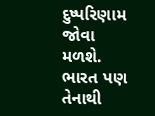દુષ્પરિણામ જોવા મળશે. ભારત પણ તેનાથી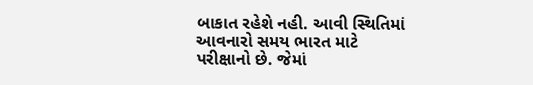બાકાત રહેશે નહી. આવી સ્થિતિમાં આવનારો સમય ભારત માટે પરીક્ષાનો છે. જેમાં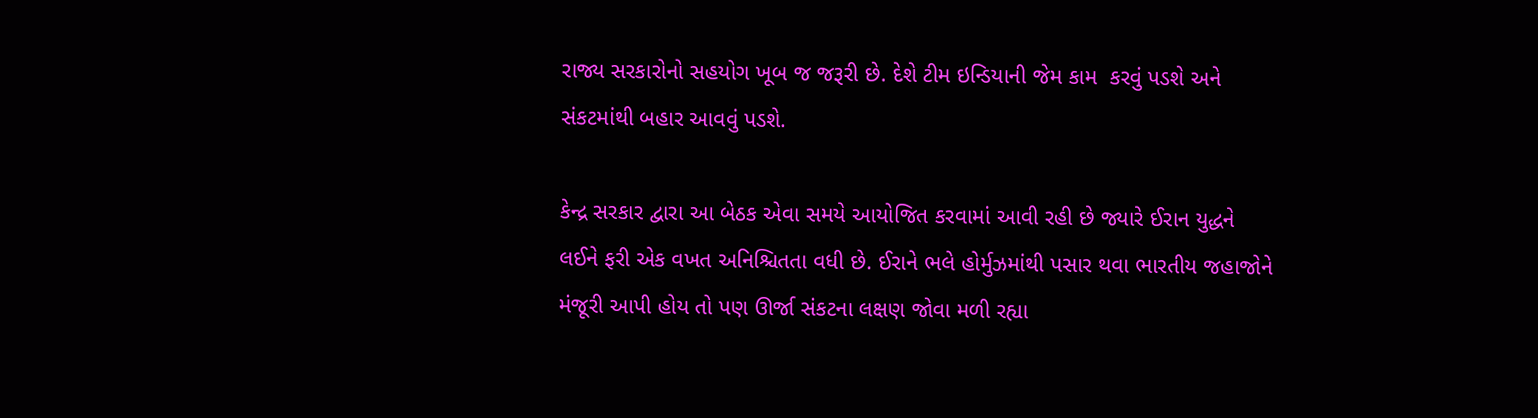રાજ્ય સરકારોનો સહયોગ ખૂબ જ જરૂરી છે. દેશે ટીમ ઇન્ડિયાની જેમ કામ  કરવું પડશે અને સંકટમાંથી બહાર આવવું પડશે.

કેન્દ્ર સરકાર દ્વારા આ બેઠક એવા સમયે આયોજિત કરવામાં આવી રહી છે જ્યારે ઈરાન યુદ્ધને લઈને ફરી એક વખત અનિશ્ચિતતા વધી છે. ઈરાને ભલે હોર્મુઝમાંથી પસાર થવા ભારતીય જહાજોને મંજૂરી આપી હોય તો પણ ઊર્જા સંકટના લક્ષણ જોવા મળી રહ્યા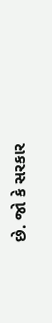છે. જો કે સરકાર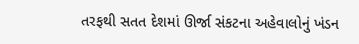તરફથી સતત દેશમાં ઊર્જા સંકટના અહેવાલોનું ખંડન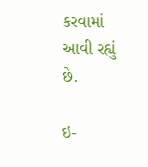કરવામાં આવી રહ્યું છે.

ઇ-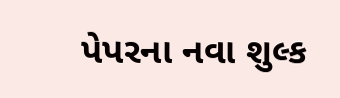પેપરના નવા શુલ્ક